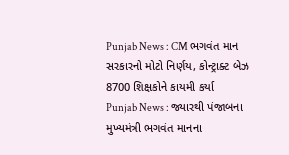Punjab News : CM ભગવંત માન સરકારનો મોટો નિર્ણય, કોન્ટ્રાક્ટ બેઝ 8700 શિક્ષકોને કાયમી કર્યા
Punjab News : જ્યારથી પંજાબના મુખ્યમંત્રી ભગવંત માનના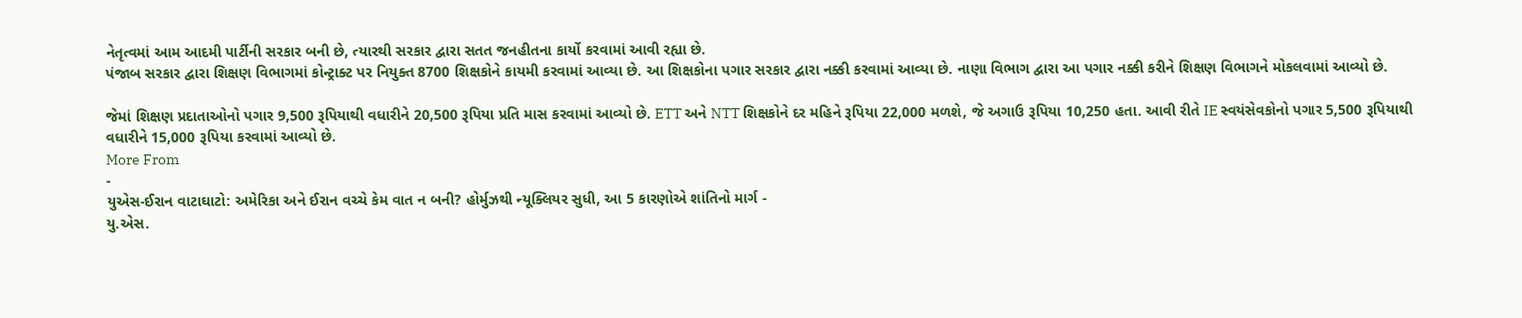નેતૃત્વમાં આમ આદમી પાર્ટીની સરકાર બની છે, ત્યારથી સરકાર દ્વારા સતત જનહીતના કાર્યો કરવામાં આવી રહ્યા છે.
પંજાબ સરકાર દ્વારા શિક્ષણ વિભાગમાં કોન્ટ્રાક્ટ પર નિયુક્ત 8700 શિક્ષકોને કાયમી કરવામાં આવ્યા છે. આ શિક્ષકોના પગાર સરકાર દ્વારા નક્કી કરવામાં આવ્યા છે. નાણા વિભાગ દ્વારા આ પગાર નક્કી કરીને શિક્ષણ વિભાગને મોકલવામાં આવ્યો છે.

જેમાં શિક્ષણ પ્રદાતાઓનો પગાર 9,500 રૂપિયાથી વધારીને 20,500 રૂપિયા પ્રતિ માસ કરવામાં આવ્યો છે. ETT અને NTT શિક્ષકોને દર મહિને રૂપિયા 22,000 મળશે, જે અગાઉ રૂપિયા 10,250 હતા. આવી રીતે IE સ્વયંસેવકોનો પગાર 5,500 રૂપિયાથી વધારીને 15,000 રૂપિયા કરવામાં આવ્યો છે.
More From
-
યુએસ-ઈરાન વાટાઘાટો: અમેરિકા અને ઈરાન વચ્ચે કેમ વાત ન બની? હોર્મુઝથી ન્યૂક્લિયર સુધી, આ 5 કારણોએ શાંતિનો માર્ગ -
યુ.એસ.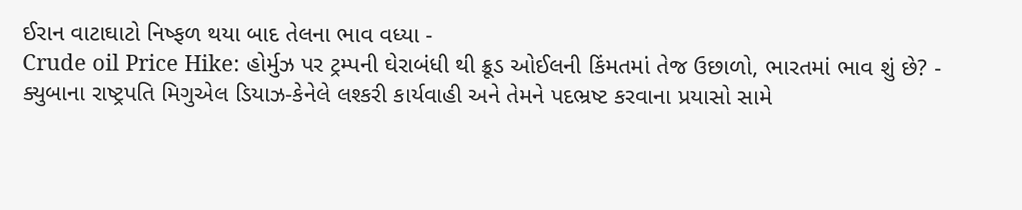ઈરાન વાટાઘાટો નિષ્ફળ થયા બાદ તેલના ભાવ વધ્યા -
Crude oil Price Hike: હોર્મુઝ પર ટ્રમ્પની ઘેરાબંધી થી ક્રૂડ ઓઈલની કિંમતમાં તેજ ઉછાળો, ભારતમાં ભાવ શું છે? -
ક્યુબાના રાષ્ટ્રપતિ મિગુએલ ડિયાઝ-કેનેલે લશ્કરી કાર્યવાહી અને તેમને પદભ્રષ્ટ કરવાના પ્રયાસો સામે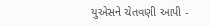યુએસને ચેતવણી આપી -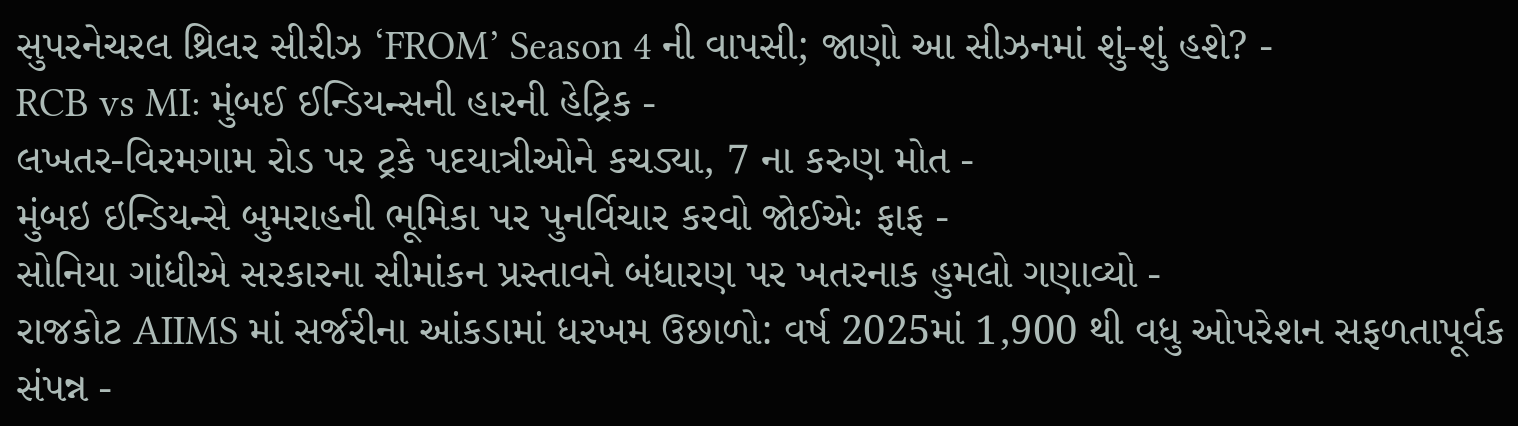સુપરનેચરલ થ્રિલર સીરીઝ ‘FROM’ Season 4 ની વાપસી; જાણો આ સીઝનમાં શું-શું હશે? -
RCB vs MI: મુંબઈ ઈન્ડિયન્સની હારની હેટ્રિક -
લખતર-વિરમગામ રોડ પર ટ્રકે પદયાત્રીઓને કચડ્યા, 7 ના કરુણ મોત -
મુંબઇ ઇન્ડિયન્સે બુમરાહની ભૂમિકા પર પુનર્વિચાર કરવો જોઈએઃ ફાફ -
સોનિયા ગાંધીએ સરકારના સીમાંકન પ્રસ્તાવને બંધારણ પર ખતરનાક હુમલો ગણાવ્યો -
રાજકોટ AIIMS માં સર્જરીના આંકડામાં ધરખમ ઉછાળો: વર્ષ 2025માં 1,900 થી વધુ ઓપરેશન સફળતાપૂર્વક સંપન્ન -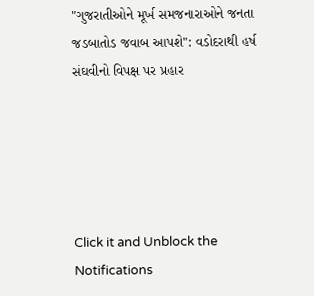"ગુજરાતીઓને મૂર્ખ સમજનારાઓને જનતા જડબાતોડ જવાબ આપશે": વડોદરાથી હર્ષ સંઘવીનો વિપક્ષ પર પ્રહાર





Click it and Unblock the Notifications